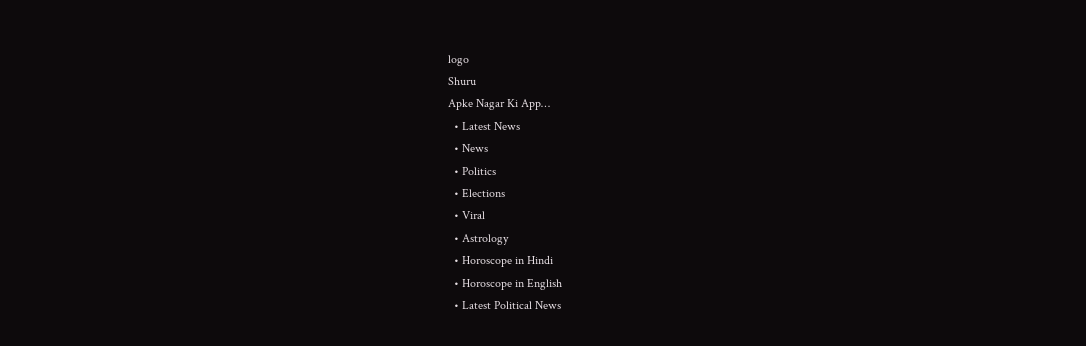logo
Shuru
Apke Nagar Ki App…
  • Latest News
  • News
  • Politics
  • Elections
  • Viral
  • Astrology
  • Horoscope in Hindi
  • Horoscope in English
  • Latest Political News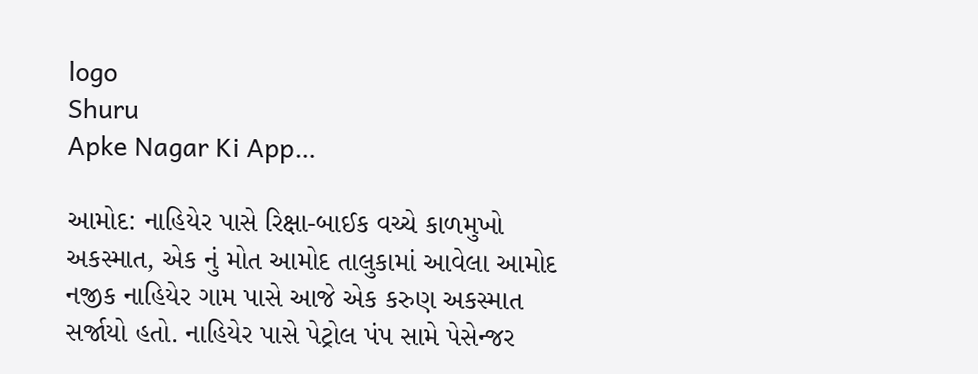logo
Shuru
Apke Nagar Ki App…

આમોદ: નાહિયેર પાસે રિક્ષા-બાઈક વચ્ચે કાળમુખો અકસ્માત, એક નું મોત આમોદ તાલુકામાં આવેલા આમોદ નજીક નાહિયેર ગામ પાસે આજે એક કરુણ અકસ્માત સર્જાયો હતો. નાહિયેર પાસે પેટ્રોલ પંપ સામે પેસેન્જર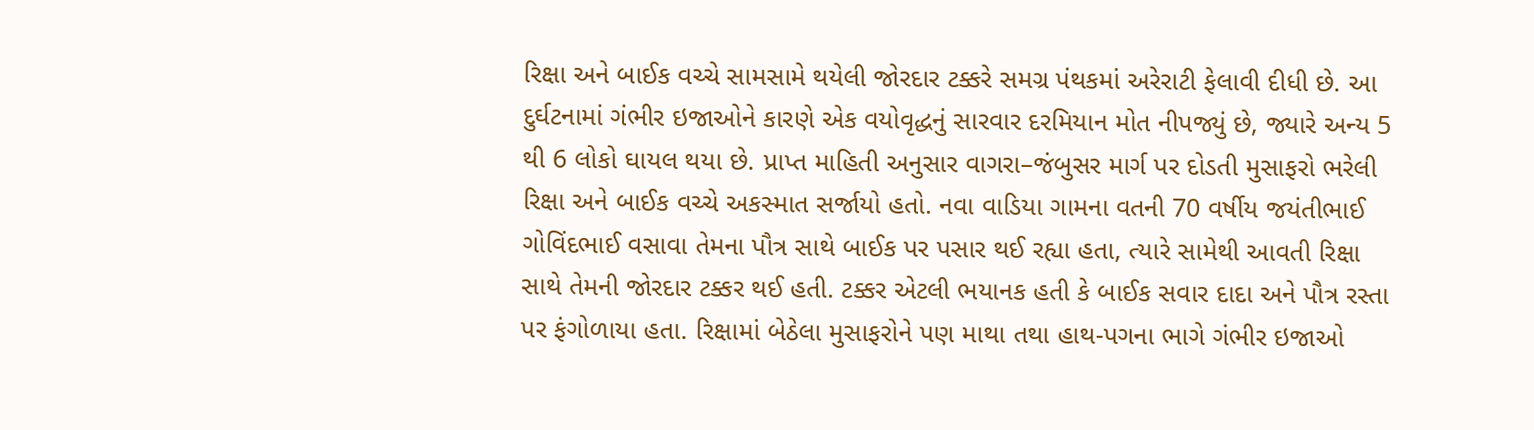રિક્ષા અને બાઈક વચ્ચે સામસામે થયેલી જોરદાર ટક્કરે સમગ્ર પંથકમાં અરેરાટી ફેલાવી દીધી છે. આ દુર્ઘટનામાં ગંભીર ઇજાઓને કારણે એક વયોવૃદ્ધનું સારવાર દરમિયાન મોત નીપજ્યું છે, જ્યારે અન્ય 5 થી 6 લોકો ઘાયલ થયા છે. પ્રાપ્ત માહિતી અનુસાર વાગરા–જંબુસર માર્ગ પર દોડતી મુસાફરો ભરેલી રિક્ષા અને બાઈક વચ્ચે અકસ્માત સર્જાયો હતો. નવા વાડિયા ગામના વતની 70 વર્ષીય જયંતીભાઈ ગોવિંદભાઈ વસાવા તેમના પૌત્ર સાથે બાઈક પર પસાર થઈ રહ્યા હતા, ત્યારે સામેથી આવતી રિક્ષા સાથે તેમની જોરદાર ટક્કર થઈ હતી. ટક્કર એટલી ભયાનક હતી કે બાઈક સવાર દાદા અને પૌત્ર રસ્તા પર ફંગોળાયા હતા. રિક્ષામાં બેઠેલા મુસાફરોને પણ માથા તથા હાથ-પગના ભાગે ગંભીર ઇજાઓ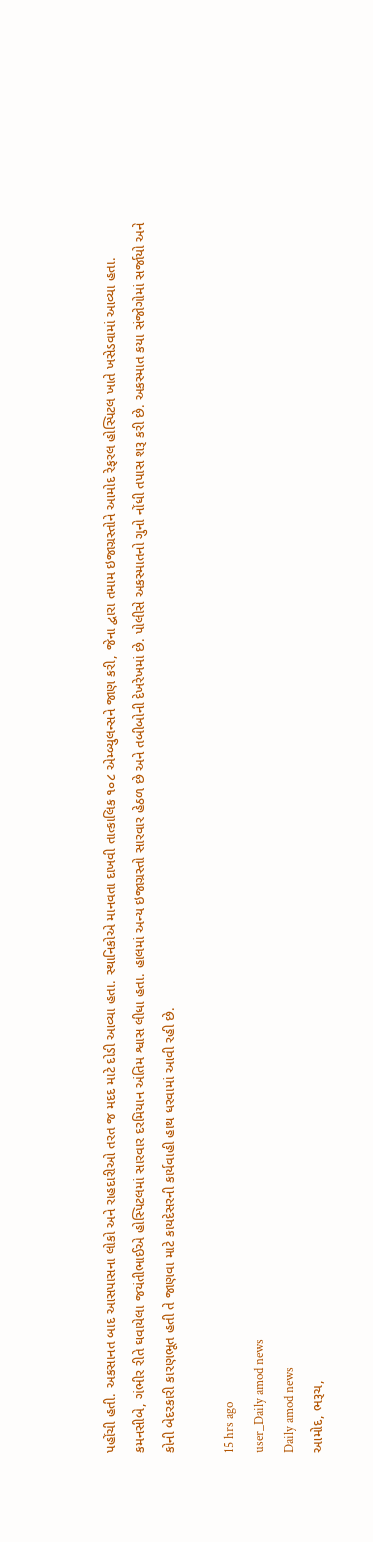પહોંચી હતી. અકસાનત બાદ આસપાસના લોકો અને રાહદારીઓ તરત જ મદદ માટે દોડી આવ્યા હતા. સ્થાનિકોએ માનવતા દાખવી તાત્કાલિક ૧૦૮ એમ્બ્યુલન્સને જાણ કરી, જેના દ્વારા તમામ ઇજાગ્રસ્તોને આમોદ રેફરલ હોસ્પિટલ ખાતે ખસેડવામાં આવ્યા હતા. કમનસીબે, ગંભીર રીતે ઘવાયેલા જયંતીભાઈએ હોસ્પિટલમાં સારવાર દરમિયાન અંતિમ શ્વાસ લીધા હતા. હાલમાં અન્ય ઇજાગ્રસ્તો સારવાર હેઠળ છે અને તબીબોની દેખરેખમાં છે. પોલીસે અકસ્માતનો ગુનો નોંધી તપાસ શરૂ કરી છે. અકસ્માત કયા સંજોગોમાં સર્જાયો અને કોની બેદરકારી કારણભૂત હતી તે જાણવા માટે કાયદેસરની કાર્યવાહી હાથ ધરવામાં આવી રહી છે.

15 hrs ago
user_Daily amod news
Daily amod news
આમોદ, ભરૂચ,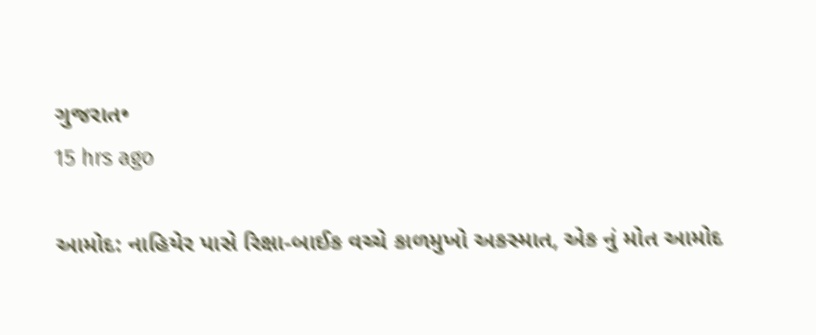ગુજરાત•
15 hrs ago

આમોદ: નાહિયેર પાસે રિક્ષા-બાઈક વચ્ચે કાળમુખો અકસ્માત, એક નું મોત આમોદ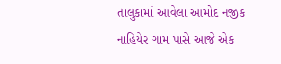તાલુકામાં આવેલા આમોદ નજીક નાહિયેર ગામ પાસે આજે એક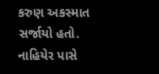કરુણ અકસ્માત સર્જાયો હતો. નાહિયેર પાસે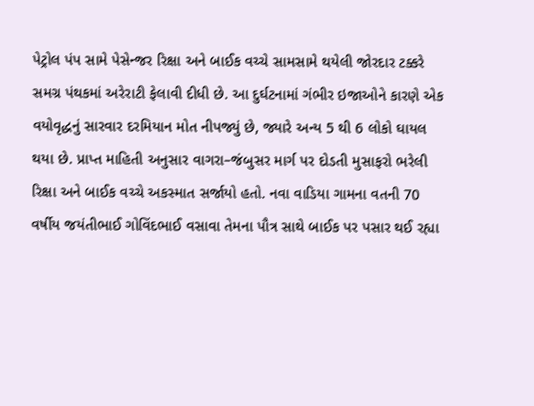પેટ્રોલ પંપ સામે પેસેન્જર રિક્ષા અને બાઈક વચ્ચે સામસામે થયેલી જોરદાર ટક્કરે સમગ્ર પંથકમાં અરેરાટી ફેલાવી દીધી છે. આ દુર્ઘટનામાં ગંભીર ઇજાઓને કારણે એક વયોવૃદ્ધનું સારવાર દરમિયાન મોત નીપજ્યું છે, જ્યારે અન્ય 5 થી 6 લોકો ઘાયલ થયા છે. પ્રાપ્ત માહિતી અનુસાર વાગરા–જંબુસર માર્ગ પર દોડતી મુસાફરો ભરેલી રિક્ષા અને બાઈક વચ્ચે અકસ્માત સર્જાયો હતો. નવા વાડિયા ગામના વતની 70 વર્ષીય જયંતીભાઈ ગોવિંદભાઈ વસાવા તેમના પૌત્ર સાથે બાઈક પર પસાર થઈ રહ્યા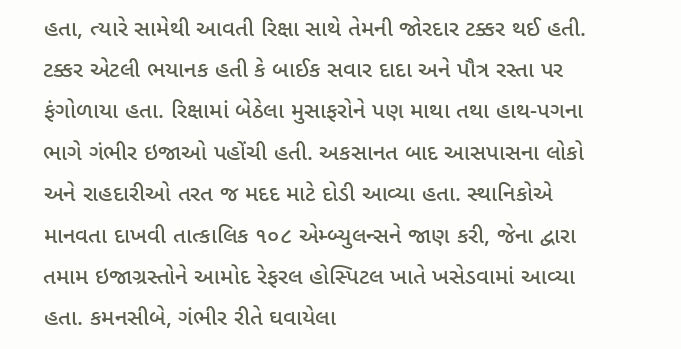હતા, ત્યારે સામેથી આવતી રિક્ષા સાથે તેમની જોરદાર ટક્કર થઈ હતી. ટક્કર એટલી ભયાનક હતી કે બાઈક સવાર દાદા અને પૌત્ર રસ્તા પર ફંગોળાયા હતા. રિક્ષામાં બેઠેલા મુસાફરોને પણ માથા તથા હાથ-પગના ભાગે ગંભીર ઇજાઓ પહોંચી હતી. અકસાનત બાદ આસપાસના લોકો અને રાહદારીઓ તરત જ મદદ માટે દોડી આવ્યા હતા. સ્થાનિકોએ માનવતા દાખવી તાત્કાલિક ૧૦૮ એમ્બ્યુલન્સને જાણ કરી, જેના દ્વારા તમામ ઇજાગ્રસ્તોને આમોદ રેફરલ હોસ્પિટલ ખાતે ખસેડવામાં આવ્યા હતા. કમનસીબે, ગંભીર રીતે ઘવાયેલા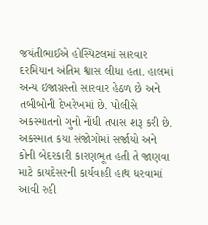જયંતીભાઈએ હોસ્પિટલમાં સારવાર દરમિયાન અંતિમ શ્વાસ લીધા હતા. હાલમાં અન્ય ઇજાગ્રસ્તો સારવાર હેઠળ છે અને તબીબોની દેખરેખમાં છે. પોલીસે અકસ્માતનો ગુનો નોંધી તપાસ શરૂ કરી છે. અકસ્માત કયા સંજોગોમાં સર્જાયો અને કોની બેદરકારી કારણભૂત હતી તે જાણવા માટે કાયદેસરની કાર્યવાહી હાથ ધરવામાં આવી રહી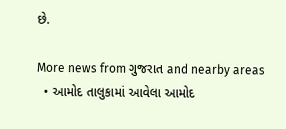છે.

More news from ગુજરાત and nearby areas
  • આમોદ તાલુકામાં આવેલા આમોદ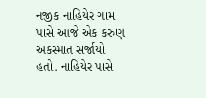નજીક નાહિયેર ગામ પાસે આજે એક કરુણ અકસ્માત સર્જાયો હતો. નાહિયેર પાસે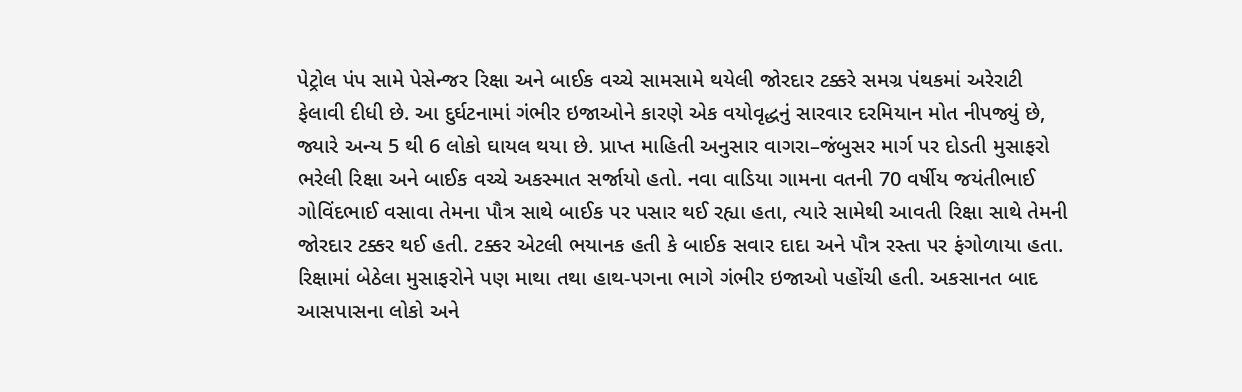પેટ્રોલ પંપ સામે પેસેન્જર રિક્ષા અને બાઈક વચ્ચે સામસામે થયેલી જોરદાર ટક્કરે સમગ્ર પંથકમાં અરેરાટી ફેલાવી દીધી છે. આ દુર્ઘટનામાં ગંભીર ઇજાઓને કારણે એક વયોવૃદ્ધનું સારવાર દરમિયાન મોત નીપજ્યું છે, જ્યારે અન્ય 5 થી 6 લોકો ઘાયલ થયા છે. પ્રાપ્ત માહિતી અનુસાર વાગરા–જંબુસર માર્ગ પર દોડતી મુસાફરો ભરેલી રિક્ષા અને બાઈક વચ્ચે અકસ્માત સર્જાયો હતો. નવા વાડિયા ગામના વતની 70 વર્ષીય જયંતીભાઈ ગોવિંદભાઈ વસાવા તેમના પૌત્ર સાથે બાઈક પર પસાર થઈ રહ્યા હતા, ત્યારે સામેથી આવતી રિક્ષા સાથે તેમની જોરદાર ટક્કર થઈ હતી. ટક્કર એટલી ભયાનક હતી કે બાઈક સવાર દાદા અને પૌત્ર રસ્તા પર ફંગોળાયા હતા. રિક્ષામાં બેઠેલા મુસાફરોને પણ માથા તથા હાથ-પગના ભાગે ગંભીર ઇજાઓ પહોંચી હતી. અકસાનત બાદ આસપાસના લોકો અને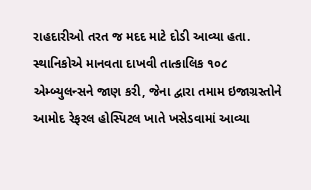રાહદારીઓ તરત જ મદદ માટે દોડી આવ્યા હતા. સ્થાનિકોએ માનવતા દાખવી તાત્કાલિક ૧૦૮ એમ્બ્યુલન્સને જાણ કરી, જેના દ્વારા તમામ ઇજાગ્રસ્તોને આમોદ રેફરલ હોસ્પિટલ ખાતે ખસેડવામાં આવ્યા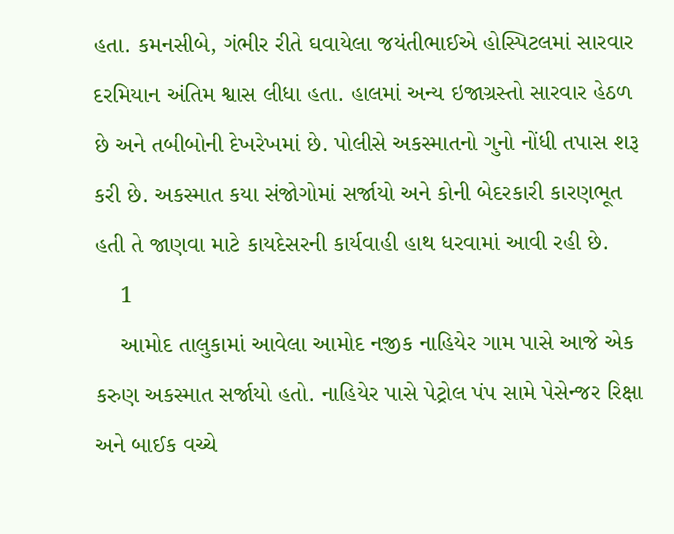હતા. કમનસીબે, ગંભીર રીતે ઘવાયેલા જયંતીભાઈએ હોસ્પિટલમાં સારવાર દરમિયાન અંતિમ શ્વાસ લીધા હતા. હાલમાં અન્ય ઇજાગ્રસ્તો સારવાર હેઠળ છે અને તબીબોની દેખરેખમાં છે. પોલીસે અકસ્માતનો ગુનો નોંધી તપાસ શરૂ કરી છે. અકસ્માત કયા સંજોગોમાં સર્જાયો અને કોની બેદરકારી કારણભૂત હતી તે જાણવા માટે કાયદેસરની કાર્યવાહી હાથ ધરવામાં આવી રહી છે.
    1
    આમોદ તાલુકામાં આવેલા આમોદ નજીક નાહિયેર ગામ પાસે આજે એક કરુણ અકસ્માત સર્જાયો હતો. નાહિયેર પાસે પેટ્રોલ પંપ સામે પેસેન્જર રિક્ષા અને બાઈક વચ્ચે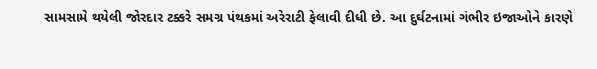સામસામે થયેલી જોરદાર ટક્કરે સમગ્ર પંથકમાં અરેરાટી ફેલાવી દીધી છે. આ દુર્ઘટનામાં ગંભીર ઇજાઓને કારણે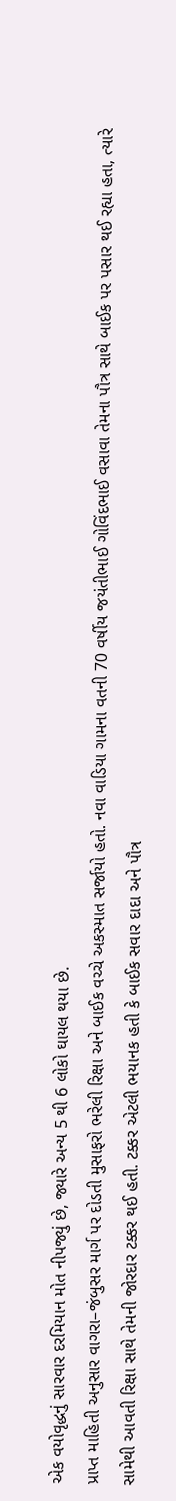એક વયોવૃદ્ધનું સારવાર દરમિયાન મોત નીપજ્યું છે, જ્યારે અન્ય 5 થી 6 લોકો ઘાયલ થયા છે.
પ્રાપ્ત માહિતી અનુસાર વાગરા–જંબુસર માર્ગ પર દોડતી મુસાફરો ભરેલી રિક્ષા અને બાઈક વચ્ચે અકસ્માત સર્જાયો હતો. નવા વાડિયા ગામના વતની 70 વર્ષીય જયંતીભાઈ ગોવિંદભાઈ વસાવા તેમના પૌત્ર સાથે બાઈક પર પસાર થઈ રહ્યા હતા, ત્યારે સામેથી આવતી રિક્ષા સાથે તેમની જોરદાર ટક્કર થઈ હતી. ટક્કર એટલી ભયાનક હતી કે બાઈક સવાર દાદા અને પૌત્ર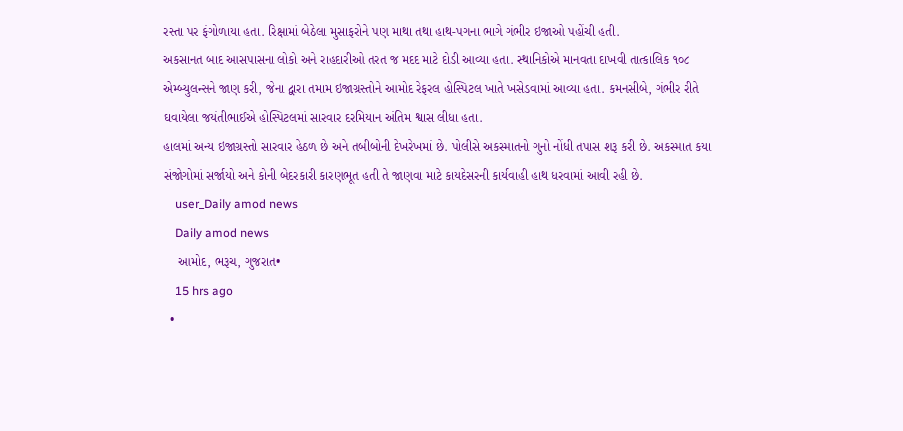રસ્તા પર ફંગોળાયા હતા. રિક્ષામાં બેઠેલા મુસાફરોને પણ માથા તથા હાથ-પગના ભાગે ગંભીર ઇજાઓ પહોંચી હતી.
અકસાનત બાદ આસપાસના લોકો અને રાહદારીઓ તરત જ મદદ માટે દોડી આવ્યા હતા. સ્થાનિકોએ માનવતા દાખવી તાત્કાલિક ૧૦૮ એમ્બ્યુલન્સને જાણ કરી, જેના દ્વારા તમામ ઇજાગ્રસ્તોને આમોદ રેફરલ હોસ્પિટલ ખાતે ખસેડવામાં આવ્યા હતા. કમનસીબે, ગંભીર રીતે ઘવાયેલા જયંતીભાઈએ હોસ્પિટલમાં સારવાર દરમિયાન અંતિમ શ્વાસ લીધા હતા.
હાલમાં અન્ય ઇજાગ્રસ્તો સારવાર હેઠળ છે અને તબીબોની દેખરેખમાં છે. પોલીસે અકસ્માતનો ગુનો નોંધી તપાસ શરૂ કરી છે. અકસ્માત કયા સંજોગોમાં સર્જાયો અને કોની બેદરકારી કારણભૂત હતી તે જાણવા માટે કાયદેસરની કાર્યવાહી હાથ ધરવામાં આવી રહી છે.
    user_Daily amod news
    Daily amod news
    આમોદ, ભરૂચ, ગુજરાત•
    15 hrs ago
  •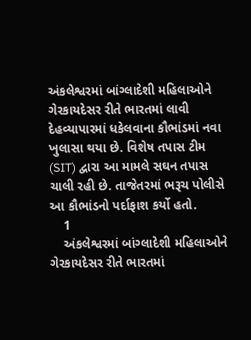અંકલેશ્વરમાં બાંગ્લાદેશી મહિલાઓને ગેરકાયદેસર રીતે ભારતમાં લાવી દેહવ્યાપારમાં ધકેલવાના કૌભાંડમાં નવા ખુલાસા થયા છે. વિશેષ તપાસ ટીમ (SIT) દ્વારા આ મામલે સઘન તપાસ ચાલી રહી છે. તાજેતરમાં ભરૂચ પોલીસે આ કૌભાંડનો પર્દાફાશ કર્યો હતો.
    1
    અંકલેશ્વરમાં બાંગ્લાદેશી મહિલાઓને ગેરકાયદેસર રીતે ભારતમાં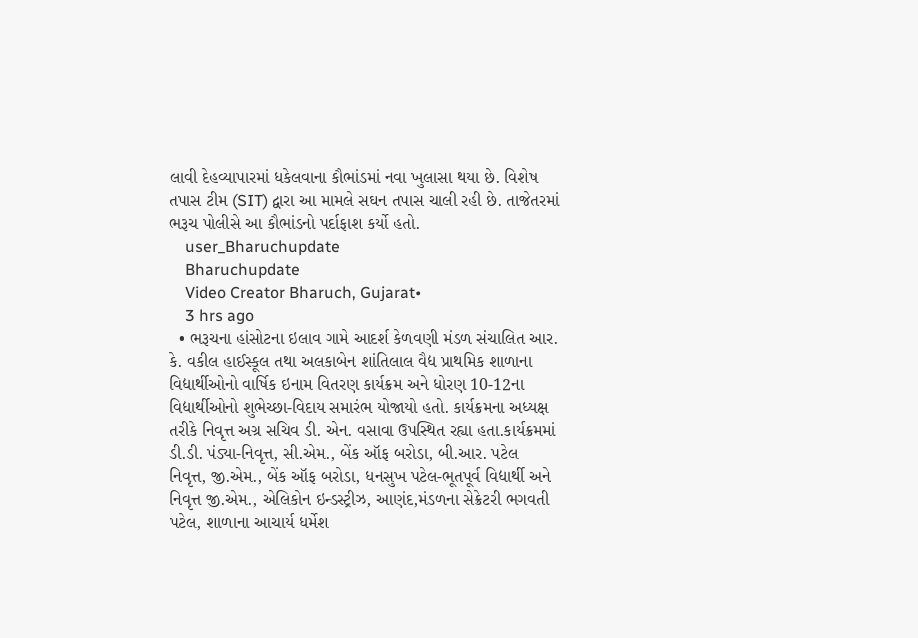લાવી દેહવ્યાપારમાં ધકેલવાના કૌભાંડમાં નવા ખુલાસા થયા છે. વિશેષ તપાસ ટીમ (SIT) દ્વારા આ મામલે સઘન તપાસ ચાલી રહી છે. તાજેતરમાં ભરૂચ પોલીસે આ કૌભાંડનો પર્દાફાશ કર્યો હતો.
    user_Bharuchupdate
    Bharuchupdate
    Video Creator Bharuch, Gujarat•
    3 hrs ago
  • ભરૂચના હાંસોટના ઇલાવ ગામે આદર્શ કેળવણી મંડળ સંચાલિત આર. કે. વકીલ હાઈસ્કૂલ તથા અલકાબેન શાંતિલાલ વૈદ્ય પ્રાથમિક શાળાના વિદ્યાર્થીઓનો વાર્ષિક ઇનામ વિતરણ કાર્યક્રમ અને ધોરણ 10-12ના વિદ્યાર્થીઓનો શુભેચ્છા-વિદાય સમારંભ યોજાયો હતો. કાર્યક્રમના અધ્યક્ષ તરીકે નિવૃત્ત અગ્ર સચિવ ડી. એન. વસાવા ઉપસ્થિત રહ્યા હતા.કાર્યક્રમમાં ડી.ડી. પંડ્યા-નિવૃત્ત, સી.એમ., બેંક ઑફ બરોડા, બી.આર. પટેલ નિવૃત્ત, જી.એમ., બેંક ઑફ બરોડા, ધનસુખ પટેલ-ભૂતપૂર્વ વિદ્યાર્થી અને નિવૃત્ત જી.એમ., એલિકોન ઇન્ડસ્ટ્રીઝ, આણંદ,મંડળના સેક્રેટરી ભગવતી પટેલ, શાળાના આચાર્ય ધર્મેશ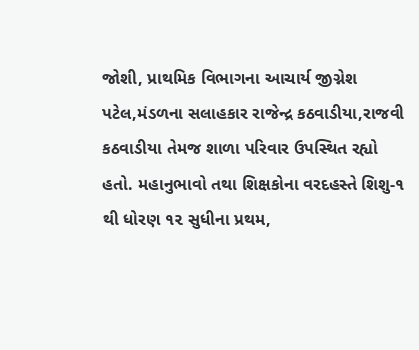જોશી, પ્રાથમિક વિભાગના આચાર્ય જીગ્નેશ પટેલ,મંડળના સલાહકાર રાજેન્દ્ર કઠવાડીયા,રાજવી કઠવાડીયા તેમજ શાળા પરિવાર ઉપસ્થિત રહ્યો હતો. મહાનુભાવો તથા શિક્ષકોના વરદહસ્તે શિશુ-૧ થી ધોરણ ૧૨ સુધીના પ્રથમ,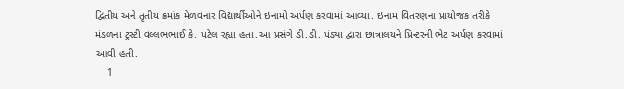દ્વિતીય અને તૃતીય ક્રમાંક મેળવનાર વિદ્યાર્થીઓને ઇનામો અર્પણ કરવામાં આવ્યા. ઇનામ વિતરણના પ્રાયોજક તરીકે મંડળના ટ્રસ્ટી વલ્લભભાઈ કે. પટેલ રહ્યા હતા.આ પ્રસંગે ડી.ડી. પંડ્યા દ્વારા છાત્રાલયને પ્રિન્ટરની ભેટ અર્પણ કરવામાં આવી હતી.
    1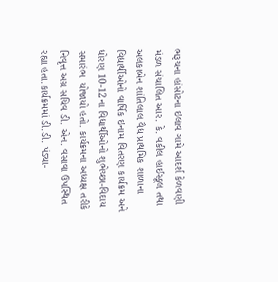ભરૂચના હાંસોટના ઇલાવ ગામે આદર્શ કેળવણી મંડળ સંચાલિત આર. કે. વકીલ હાઈસ્કૂલ તથા અલકાબેન શાંતિલાલ વૈદ્ય પ્રાથમિક શાળાના વિદ્યાર્થીઓનો વાર્ષિક ઇનામ વિતરણ કાર્યક્રમ અને ધોરણ 10-12ના વિદ્યાર્થીઓનો શુભેચ્છા-વિદાય સમારંભ  યોજાયો હતો. કાર્યક્રમના અધ્યક્ષ તરીકે નિવૃત્ત અગ્ર સચિવ ડી. એન. વસાવા ઉપસ્થિત રહ્યા હતા.કાર્યક્રમમાં ડી.ડી. પંડ્યા-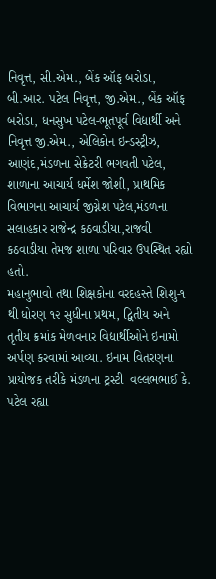નિવૃત્ત, સી.એમ., બેંક ઑફ બરોડા, બી.આર. પટેલ નિવૃત્ત, જી.એમ., બેંક ઑફ બરોડા, ધનસુખ પટેલ-ભૂતપૂર્વ વિદ્યાર્થી અને નિવૃત્ત જી.એમ., એલિકોન ઇન્ડસ્ટ્રીઝ, આણંદ,મંડળના સેક્રેટરી ભગવતી પટેલ, શાળાના આચાર્ય ધર્મેશ જોશી, પ્રાથમિક વિભાગના આચાર્ય જીગ્નેશ પટેલ,મંડળના સલાહકાર રાજેન્દ્ર કઠવાડીયા,રાજવી કઠવાડીયા તેમજ શાળા પરિવાર ઉપસ્થિત રહ્યો હતો.
મહાનુભાવો તથા શિક્ષકોના વરદહસ્તે શિશુ-૧ થી ધોરણ ૧૨ સુધીના પ્રથમ, દ્વિતીય અને તૃતીય ક્રમાંક મેળવનાર વિદ્યાર્થીઓને ઇનામો અર્પણ કરવામાં આવ્યા. ઇનામ વિતરણના પ્રાયોજક તરીકે મંડળના ટ્રસ્ટી  વલ્લભભાઈ કે. પટેલ રહ્યા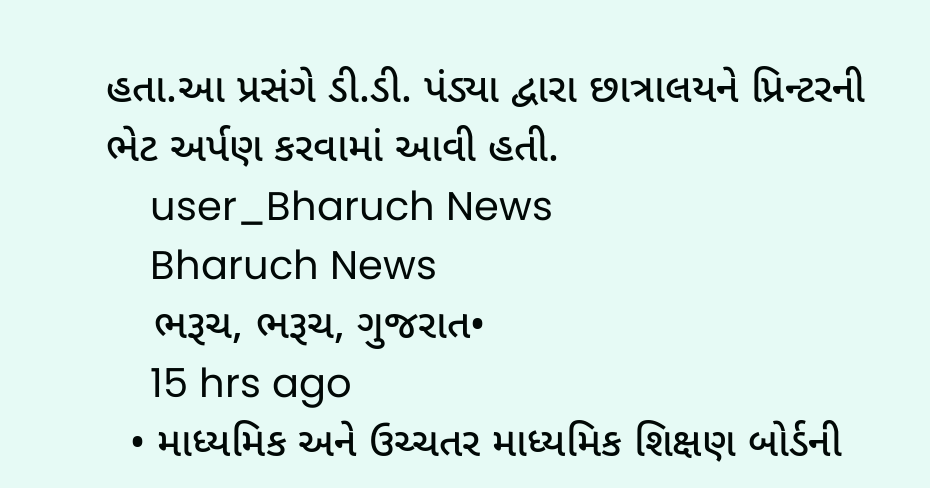હતા.આ પ્રસંગે ડી.ડી. પંડ્યા દ્વારા છાત્રાલયને પ્રિન્ટરની ભેટ અર્પણ કરવામાં આવી હતી.
    user_Bharuch News
    Bharuch News
    ભરૂચ, ભરૂચ, ગુજરાત•
    15 hrs ago
  • માધ્યમિક અને ઉચ્ચતર માધ્યમિક શિક્ષણ બોર્ડની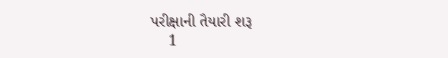પરીક્ષાની તૈયારી શરૂ
    1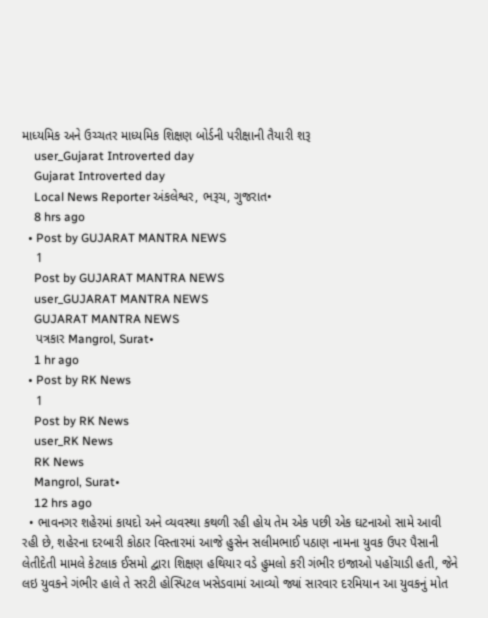માધ્યમિક અને ઉચ્ચતર માધ્યમિક શિક્ષણ બોર્ડની પરીક્ષાની તૈયારી શરૂ
    user_Gujarat Introverted day
    Gujarat Introverted day
    Local News Reporter અંકલેશ્વર, ભરૂચ, ગુજરાત•
    8 hrs ago
  • Post by GUJARAT MANTRA NEWS
    1
    Post by GUJARAT MANTRA NEWS
    user_GUJARAT MANTRA NEWS
    GUJARAT MANTRA NEWS
    પત્રકાર Mangrol, Surat•
    1 hr ago
  • Post by RK News
    1
    Post by RK News
    user_RK News
    RK News
    Mangrol, Surat•
    12 hrs ago
  • ભાવનગર શહેરમાં કાયદો અને વ્યવસ્થા કથળી રહી હોય તેમ એક પછી એક ઘટનાઓ સામે આવી રહી છે, શહેરના દરબારી કોઠાર વિસ્તારમાં આજે હુસેન સલીમભાઈ પઠાણ નામના યુવક ઉપર પૈસાની લેતીદેતી મામલે કેટલાક ઈસમો દ્વારા શિક્ષણ હથિયાર વડે હુમલો કરી ગંભીર ઇજાઓ પહોંચાડી હતી, જેને લઇ યુવકને ગંભીર હાલે તે સરટી હોસ્પિટલ ખસેડવામાં આવ્યો જ્યાં સારવાર દરમિયાન આ યુવકનું મોત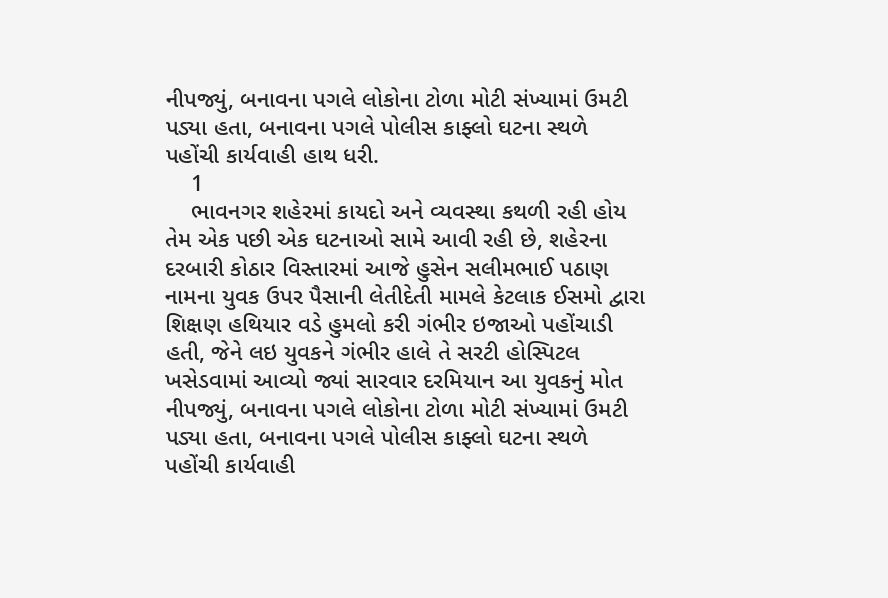નીપજ્યું, બનાવના પગલે લોકોના ટોળા મોટી સંખ્યામાં ઉમટી પડ્યા હતા, બનાવના પગલે પોલીસ કાફ્લો ઘટના સ્થળે પહોંચી કાર્યવાહી હાથ ધરી.
    1
    ભાવનગર શહેરમાં કાયદો અને વ્યવસ્થા કથળી રહી હોય તેમ એક પછી એક ઘટનાઓ સામે આવી રહી છે, શહેરના દરબારી કોઠાર વિસ્તારમાં આજે હુસેન સલીમભાઈ પઠાણ નામના યુવક ઉપર પૈસાની લેતીદેતી મામલે કેટલાક ઈસમો દ્વારા શિક્ષણ હથિયાર વડે હુમલો કરી ગંભીર ઇજાઓ પહોંચાડી હતી, જેને લઇ યુવકને ગંભીર હાલે તે સરટી હોસ્પિટલ ખસેડવામાં આવ્યો જ્યાં સારવાર દરમિયાન આ યુવકનું મોત નીપજ્યું, બનાવના પગલે લોકોના ટોળા મોટી સંખ્યામાં ઉમટી પડ્યા હતા, બનાવના પગલે પોલીસ કાફ્લો ઘટના સ્થળે પહોંચી કાર્યવાહી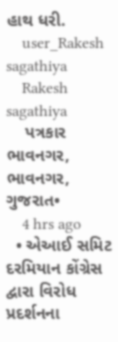હાથ ધરી.
    user_Rakesh sagathiya
    Rakesh sagathiya
    પત્રકાર ભાવનગર, ભાવનગર, ગુજરાત•
    4 hrs ago
  • એઆઈ સમિટ દરમિયાન કોંગ્રેસ દ્વારા વિરોધ પ્રદર્શનના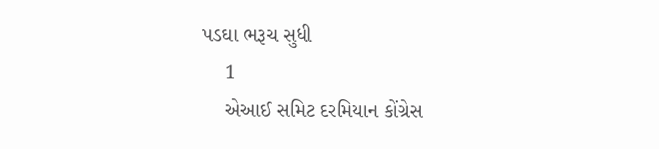પડઘા ભરૂચ સુધી
    1
    એઆઈ સમિટ દરમિયાન કોંગ્રેસ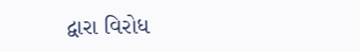દ્વારા વિરોધ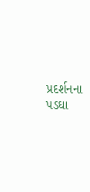પ્રદર્શનના પડઘા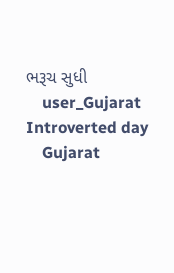ભરૂચ સુધી
    user_Gujarat Introverted day
    Gujarat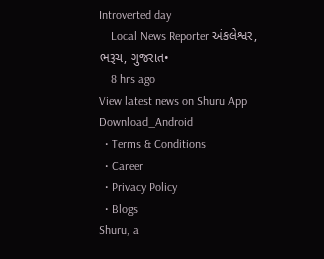Introverted day
    Local News Reporter અંકલેશ્વર, ભરૂચ, ગુજરાત•
    8 hrs ago
View latest news on Shuru App
Download_Android
  • Terms & Conditions
  • Career
  • Privacy Policy
  • Blogs
Shuru, a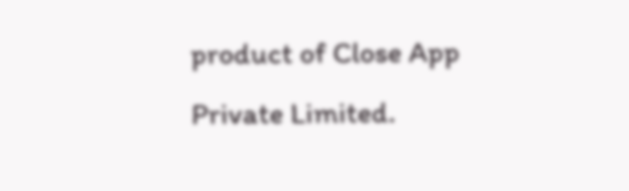product of Close App Private Limited.